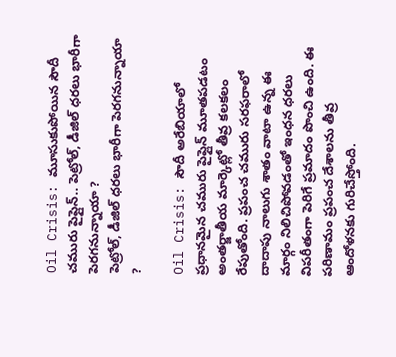Oil Crisis: మూసుకుపోయిన సౌదీ చమురు పైప్లైన్.. పెట్రోల్, డీజిల్ ధరలు భారీగా పెరగనున్నాయా ?
పెట్రోల్, డీజిల్ ధరలు భారీగా పెరగనున్నాయా ?

Oil Crisis: సౌదీ అరేబియాలో ప్రధానమైన చమురు పైప్లైన్ మూతపడటం అంతర్జాతీయ మార్కెట్లో తీవ్ర కలకలం రేపుతోంది. ప్రపంచ చమురు సరఫరాలో దాదాపు నాలుగు శాతం వాటా ఉన్న ఈ మార్గం నిలిచిపోవడంతో ఇంధన ధరలు విపరీతంగా పెరిగే ప్రమాదం పొంచి ఉంది. ఈ పరిణామం ప్రపంచ దేశాలను తీవ్ర ఆందోళనకు గురిచేస్తోంది.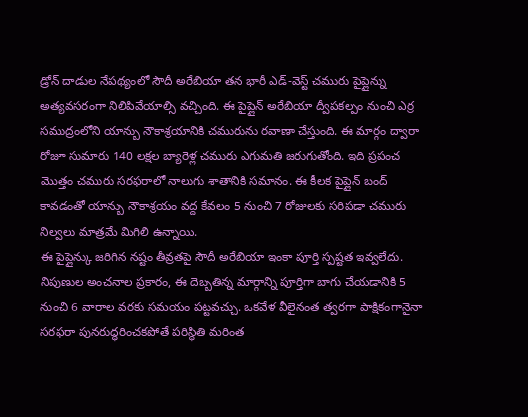డ్రోన్ దాడుల నేపథ్యంలో సౌదీ అరేబియా తన భారీ ఎడ్-వెస్ట్ చమురు పైప్లైన్ను అత్యవసరంగా నిలిపివేయాల్సి వచ్చింది. ఈ పైప్లైన్ అరేబియా ద్వీపకల్పం నుంచి ఎర్ర సముద్రంలోని యాన్బు నౌకాశ్రయానికి చమురును రవాణా చేస్తుంది. ఈ మార్గం ద్వారా రోజూ సుమారు 140 లక్షల బ్యారెళ్ల చమురు ఎగుమతి జరుగుతోంది. ఇది ప్రపంచ మొత్తం చమురు సరఫరాలో నాలుగు శాతానికి సమానం. ఈ కీలక పైప్లైన్ బంద్ కావడంతో యాన్బు నౌకాశ్రయం వద్ద కేవలం 5 నుంచి 7 రోజులకు సరిపడా చమురు నిల్వలు మాత్రమే మిగిలి ఉన్నాయి.
ఈ పైప్లైన్కు జరిగిన నష్టం తీవ్రతపై సౌదీ అరేబియా ఇంకా పూర్తి స్పష్టత ఇవ్వలేదు. నిపుణుల అంచనాల ప్రకారం, ఈ దెబ్బతిన్న మార్గాన్ని పూర్తిగా బాగు చేయడానికి 5 నుంచి 6 వారాల వరకు సమయం పట్టవచ్చు. ఒకవేళ వీలైనంత త్వరగా పాక్షికంగానైనా సరఫరా పునరుద్ధరించకపోతే పరిస్థితి మరింత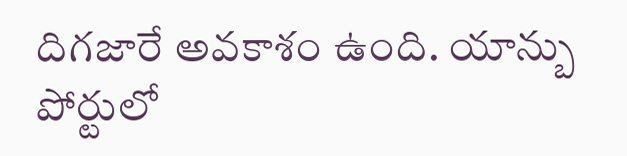దిగజారే అవకాశం ఉంది. యాన్బు పోర్టులో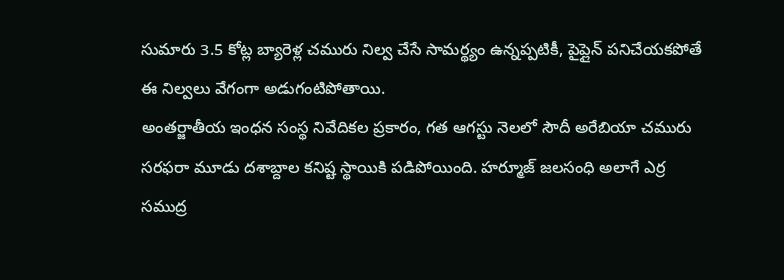సుమారు 3.5 కోట్ల బ్యారెళ్ల చమురు నిల్వ చేసే సామర్థ్యం ఉన్నప్పటికీ, పైప్లైన్ పనిచేయకపోతే ఈ నిల్వలు వేగంగా అడుగంటిపోతాయి.
అంతర్జాతీయ ఇంధన సంస్థ నివేదికల ప్రకారం, గత ఆగస్టు నెలలో సౌదీ అరేబియా చమురు సరఫరా మూడు దశాబ్దాల కనిష్ట స్థాయికి పడిపోయింది. హర్మూజ్ జలసంధి అలాగే ఎర్ర సముద్ర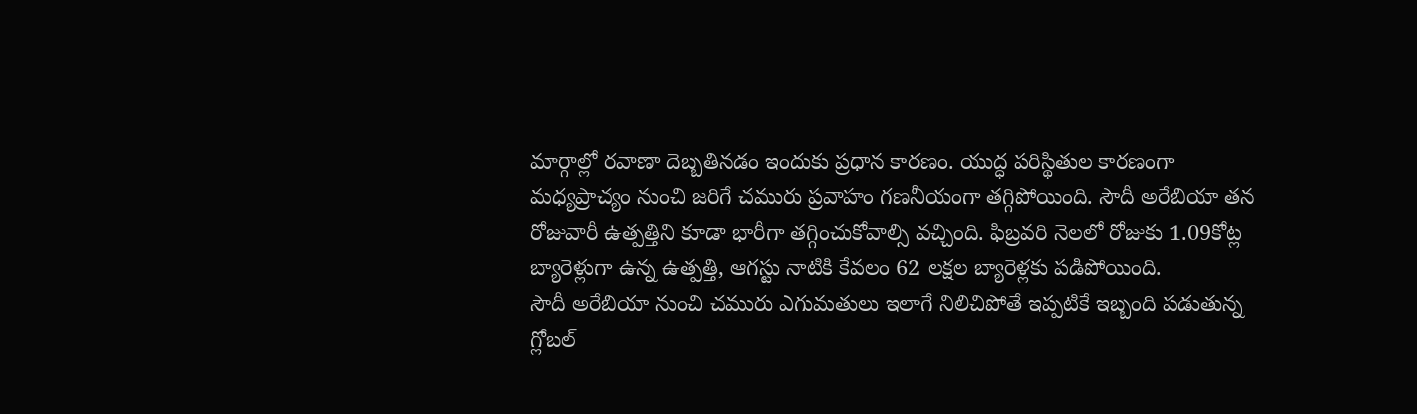మార్గాల్లో రవాణా దెబ్బతినడం ఇందుకు ప్రధాన కారణం. యుద్ధ పరిస్థితుల కారణంగా మధ్యప్రాచ్యం నుంచి జరిగే చమురు ప్రవాహం గణనీయంగా తగ్గిపోయింది. సౌదీ అరేబియా తన రోజువారీ ఉత్పత్తిని కూడా భారీగా తగ్గించుకోవాల్సి వచ్చింది. ఫిబ్రవరి నెలలో రోజుకు 1.09కోట్ల బ్యారెళ్లుగా ఉన్న ఉత్పత్తి, ఆగస్టు నాటికి కేవలం 62 లక్షల బ్యారెళ్లకు పడిపోయింది.
సౌదీ అరేబియా నుంచి చమురు ఎగుమతులు ఇలాగే నిలిచిపోతే ఇప్పటికే ఇబ్బంది పడుతున్న గ్లోబల్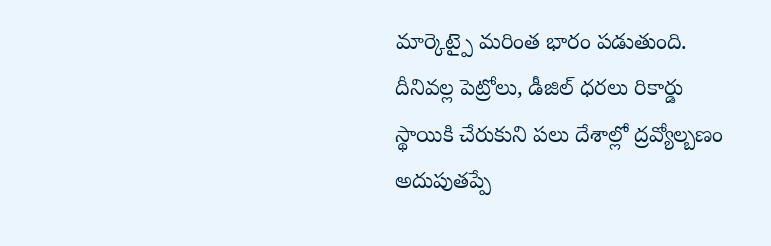మార్కెట్పై మరింత భారం పడుతుంది. దీనివల్ల పెట్రోలు, డీజిల్ ధరలు రికార్డు స్థాయికి చేరుకుని పలు దేశాల్లో ద్రవ్యోల్బణం అదుపుతప్పే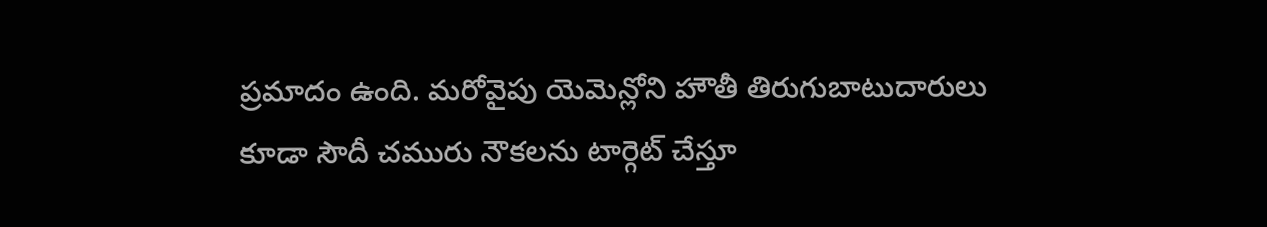ప్రమాదం ఉంది. మరోవైపు యెమెన్లోని హౌతీ తిరుగుబాటుదారులు కూడా సౌదీ చమురు నౌకలను టార్గెట్ చేస్తూ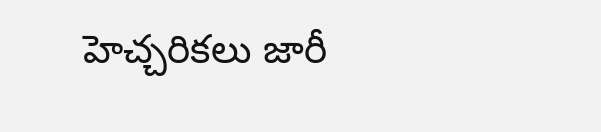హెచ్చరికలు జారీ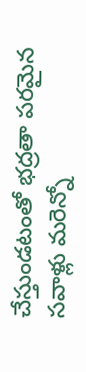చేస్తుండటంతో భద్రతా పరమైన సవాళ్లు మరెన్నో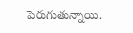పెరుగుతున్నాయి.